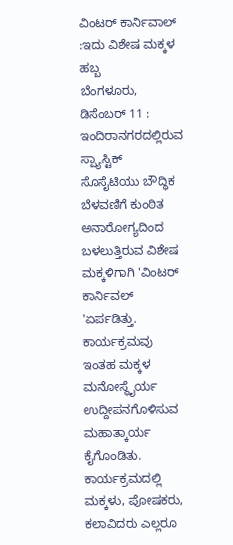ವಿಂಟರ್ ಕಾರ್ನಿವಾಲ್ :ಇದು ವಿಶೇಷ ಮಕ್ಕಳ ಹಬ್ಬ
ಬೆಂಗಳೂರು, ಡಿಸೆಂಬರ್ 11 : ಇಂದಿರಾನಗರದಲ್ಲಿರುವ ಸ್ಪ್ಯಾಸ್ಟಿಕ್ ಸೊಸೈಟಿಯು ಬೌದ್ಧಿಕ ಬೆಳವಣಿಗೆ ಕುಂಠಿತ ಅನಾರೋಗ್ಯದಿಂದ ಬಳಲುತ್ತಿರುವ ವಿಶೇಷ ಮಕ್ಕಳಿಗಾಗಿ 'ವಿಂಟರ್ ಕಾರ್ನಿವಲ್ 'ಏರ್ಪಡಿತ್ತು.
ಕಾರ್ಯಕ್ರಮವು ಇಂತಹ ಮಕ್ಕಳ ಮನೋಸ್ಥೈರ್ಯ ಉದ್ದೀಪನಗೊಳಿಸುವ ಮಹಾತ್ಕಾರ್ಯ ಕೈಗೊಂಡಿತು. ಕಾರ್ಯಕ್ರಮದಲ್ಲಿ ಮಕ್ಕಳು, ಪೋಷಕರು, ಕಲಾವಿದರು ಎಲ್ಲರೂ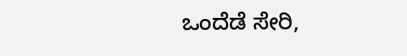ಒಂದೆಡೆ ಸೇರಿ,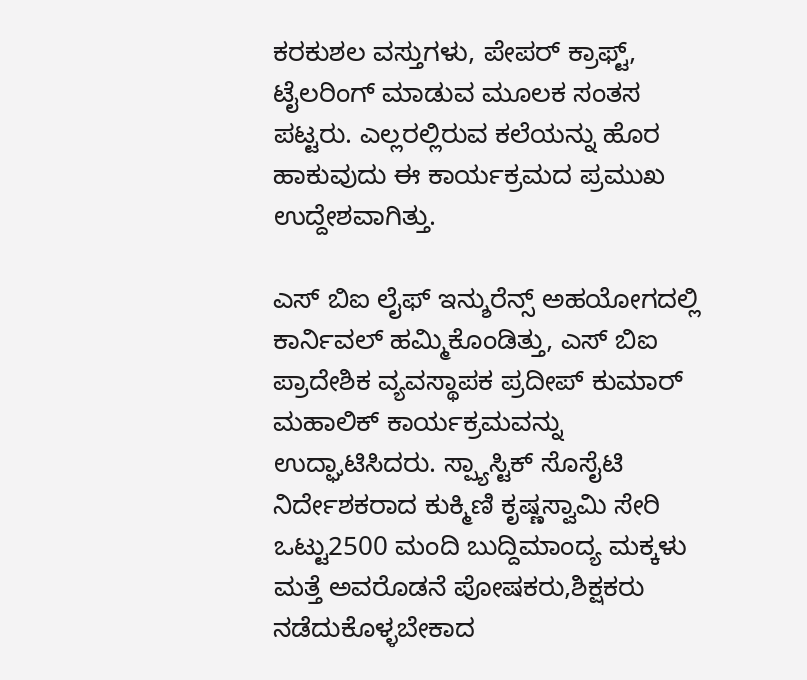ಕರಕುಶಲ ವಸ್ತುಗಳು, ಪೇಪರ್ ಕ್ರಾಫ್ಟ್, ಟೈಲರಿಂಗ್ ಮಾಡುವ ಮೂಲಕ ಸಂತಸ ಪಟ್ಟರು. ಎಲ್ಲರಲ್ಲಿರುವ ಕಲೆಯನ್ನು ಹೊರ ಹಾಕುವುದು ಈ ಕಾರ್ಯಕ್ರಮದ ಪ್ರಮುಖ ಉದ್ದೇಶವಾಗಿತ್ತು.

ಎಸ್ ಬಿಐ ಲೈಫ್ ಇನ್ಶುರೆನ್ಸ್ ಅಹಯೋಗದಲ್ಲಿ ಕಾರ್ನಿವಲ್ ಹಮ್ಮಿಕೊಂಡಿತ್ತು, ಎಸ್ ಬಿಐ ಪ್ರಾದೇಶಿಕ ವ್ಯವಸ್ಥಾಪಕ ಪ್ರದೀಪ್ ಕುಮಾರ್ ಮಹಾಲಿಕ್ ಕಾರ್ಯಕ್ರಮವನ್ನು ಉದ್ಘಾಟಿಸಿದರು. ಸ್ಪ್ಯಾಸ್ಟಿಕ್ ಸೊಸೈಟಿ ನಿರ್ದೇಶಕರಾದ ಕುಕ್ಮಿಣಿ ಕೃಷ್ಣಸ್ವಾಮಿ ಸೇರಿ ಒಟ್ಟು2500 ಮಂದಿ ಬುದ್ದಿಮಾಂದ್ಯ ಮಕ್ಕಳು ಮತ್ತೆ ಅವರೊಡನೆ ಪೋಷಕರು,ಶಿಕ್ಷಕರು ನಡೆದುಕೊಳ್ಳಬೇಕಾದ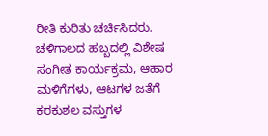ರೀತಿ ಕುರಿತು ಚರ್ಚಿಸಿದರು.
ಚಳಿಗಾಲದ ಹಬ್ಬದಲ್ಲಿ ವಿಶೇಷ ಸಂಗೀತ ಕಾರ್ಯಕ್ರಮ, ಆಹಾರ ಮಳಿಗೆಗಳು, ಆಟಗಳ ಜತೆಗೆ ಕರಕುಶಲ ವಸ್ತುಗಳ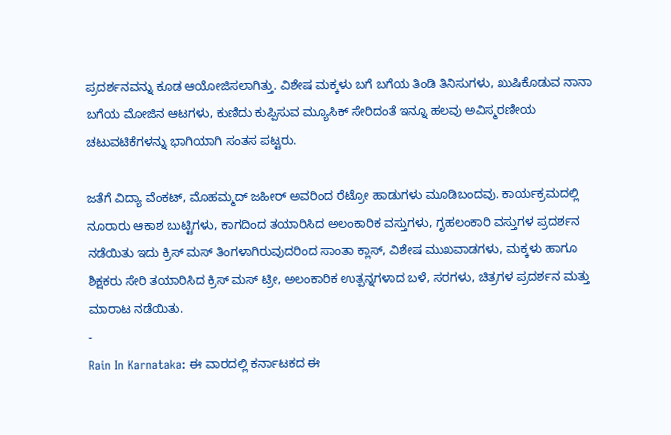ಪ್ರದರ್ಶನವನ್ನು ಕೂಡ ಆಯೋಜಿಸಲಾಗಿತ್ತು. ವಿಶೇಷ ಮಕ್ಕಳು ಬಗೆ ಬಗೆಯ ತಿಂಡಿ ತಿನಿಸುಗಳು, ಖುಷಿಕೊಡುವ ನಾನಾ ಬಗೆಯ ಮೋಜಿನ ಆಟಗಳು, ಕುಣಿದು ಕುಪ್ಪಿಸುವ ಮ್ಯೂಸಿಕ್ ಸೇರಿದಂತೆ ಇನ್ನೂ ಹಲವು ಅವಿಸ್ಮರಣೀಯ ಚಟುವಟಿಕೆಗಳನ್ನು ಭಾಗಿಯಾಗಿ ಸಂತಸ ಪಟ್ಟರು.

ಜತೆಗೆ ವಿದ್ಯಾ ವೆಂಕಟ್, ಮೊಹಮ್ಮದ್ ಜಹೀರ್ ಅವರಿಂದ ರೆಟ್ರೋ ಹಾಡುಗಳು ಮೂಡಿಬಂದವು. ಕಾರ್ಯಕ್ರಮದಲ್ಲಿ ನೂರಾರು ಆಕಾಶ ಬುಟ್ಟಿಗಳು, ಕಾಗದಿಂದ ತಯಾರಿಸಿದ ಅಲಂಕಾರಿಕ ವಸ್ತುಗಳು, ಗೃಹಲಂಕಾರಿ ವಸ್ತುಗಳ ಪ್ರದರ್ಶನ ನಡೆಯಿತು ಇದು ಕ್ರಿಸ್ ಮಸ್ ತಿಂಗಳಾಗಿರುವುದರಿಂದ ಸಾಂತಾ ಕ್ಲಾಸ್, ವಿಶೇಷ ಮುಖವಾಡಗಳು, ಮಕ್ಕಳು ಹಾಗೂ ಶಿಕ್ಷಕರು ಸೇರಿ ತಯಾರಿಸಿದ ಕ್ರಿಸ್ ಮಸ್ ಟ್ರೀ, ಅಲಂಕಾರಿಕ ಉತ್ಪನ್ನಗಳಾದ ಬಳೆ, ಸರಗಳು, ಚಿತ್ರಗಳ ಪ್ರದರ್ಶನ ಮತ್ತು ಮಾರಾಟ ನಡೆಯಿತು.
-
Rain In Karnataka: ಈ ವಾರದಲ್ಲಿ ಕರ್ನಾಟಕದ ಈ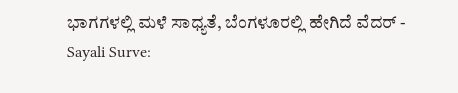ಭಾಗಗಳಲ್ಲಿ ಮಳೆ ಸಾಧ್ಯತೆ, ಬೆಂಗಳೂರಲ್ಲಿ ಹೇಗಿದೆ ವೆದರ್ -
Sayali Surve: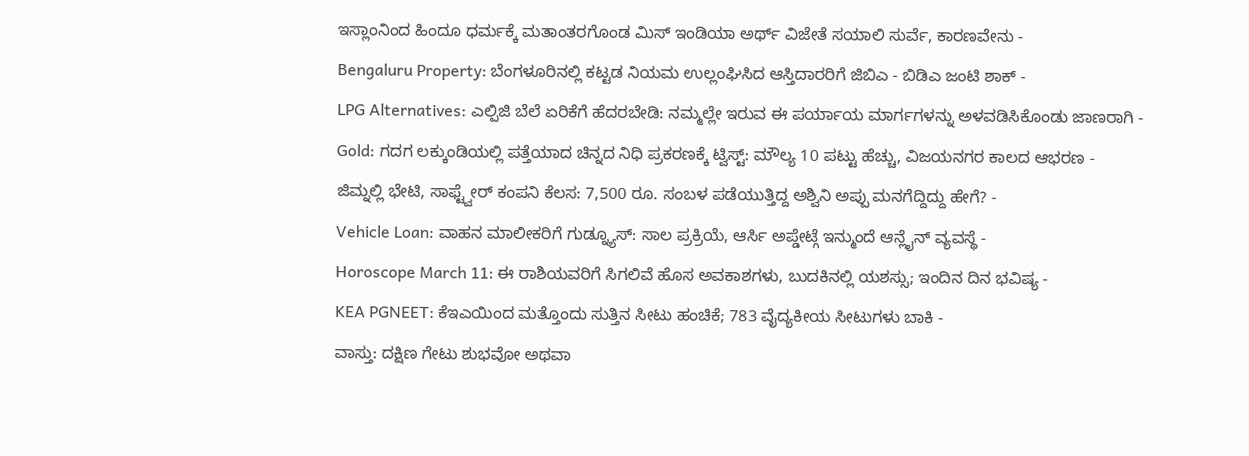ಇಸ್ಲಾಂನಿಂದ ಹಿಂದೂ ಧರ್ಮಕ್ಕೆ ಮತಾಂತರಗೊಂಡ ಮಿಸ್ ಇಂಡಿಯಾ ಅರ್ಥ್ ವಿಜೇತೆ ಸಯಾಲಿ ಸುರ್ವೆ, ಕಾರಣವೇನು -
Bengaluru Property: ಬೆಂಗಳೂರಿನಲ್ಲಿ ಕಟ್ಟಡ ನಿಯಮ ಉಲ್ಲಂಘಿಸಿದ ಆಸ್ತಿದಾರರಿಗೆ ಜಿಬಿಎ - ಬಿಡಿಎ ಜಂಟಿ ಶಾಕ್ -
LPG Alternatives: ಎಲ್ಪಿಜಿ ಬೆಲೆ ಏರಿಕೆಗೆ ಹೆದರಬೇಡಿ: ನಮ್ಮಲ್ಲೇ ಇರುವ ಈ ಪರ್ಯಾಯ ಮಾರ್ಗಗಳನ್ನು ಅಳವಡಿಸಿಕೊಂಡು ಜಾಣರಾಗಿ -
Gold: ಗದಗ ಲಕ್ಕುಂಡಿಯಲ್ಲಿ ಪತ್ತೆಯಾದ ಚಿನ್ನದ ನಿಧಿ ಪ್ರಕರಣಕ್ಕೆ ಟ್ವಿಸ್ಟ್: ಮೌಲ್ಯ 10 ಪಟ್ಟು ಹೆಚ್ಚು, ವಿಜಯನಗರ ಕಾಲದ ಆಭರಣ -
ಜಿಮ್ನಲ್ಲಿ ಭೇಟಿ, ಸಾಫ್ಟ್ವೇರ್ ಕಂಪನಿ ಕೆಲಸ: 7,500 ರೂ. ಸಂಬಳ ಪಡೆಯುತ್ತಿದ್ದ ಅಶ್ವಿನಿ ಅಪ್ಪು ಮನಗೆದ್ದಿದ್ದು ಹೇಗೆ? -
Vehicle Loan: ವಾಹನ ಮಾಲೀಕರಿಗೆ ಗುಡ್ನ್ಯೂಸ್: ಸಾಲ ಪ್ರಕ್ರಿಯೆ, ಆರ್ಸಿ ಅಪ್ಡೇಟ್ಗೆ ಇನ್ಮುಂದೆ ಆನ್ಲೈನ್ ವ್ಯವಸ್ಥೆ -
Horoscope March 11: ಈ ರಾಶಿಯವರಿಗೆ ಸಿಗಲಿವೆ ಹೊಸ ಅವಕಾಶಗಳು, ಬುದಕಿನಲ್ಲಿ ಯಶಸ್ಸು; ಇಂದಿನ ದಿನ ಭವಿಷ್ಯ -
KEA PGNEET: ಕೆಇಎಯಿಂದ ಮತ್ತೊಂದು ಸುತ್ತಿನ ಸೀಟು ಹಂಚಿಕೆ; 783 ವೈದ್ಯಕೀಯ ಸೀಟುಗಳು ಬಾಕಿ -
ವಾಸ್ತು: ದಕ್ಷಿಣ ಗೇಟು ಶುಭವೋ ಅಥವಾ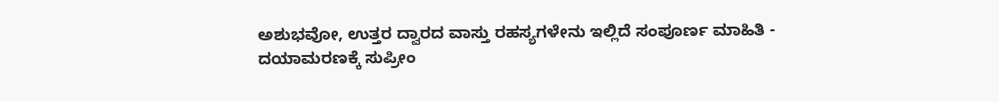ಅಶುಭವೋ, ಉತ್ತರ ದ್ವಾರದ ವಾಸ್ತು ರಹಸ್ಯಗಳೇನು ಇಲ್ಲಿದೆ ಸಂಪೂರ್ಣ ಮಾಹಿತಿ -
ದಯಾಮರಣಕ್ಕೆ ಸುಪ್ರೀಂ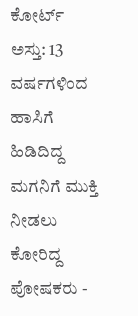ಕೋರ್ಟ್ ಅಸ್ತು: 13 ವರ್ಷಗಳಿಂದ ಹಾಸಿಗೆ ಹಿಡಿದಿದ್ದ ಮಗನಿಗೆ ಮುಕ್ತಿ ನೀಡಲು ಕೋರಿದ್ದ ಪೋಷಕರು -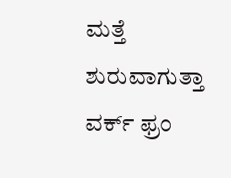ಮತ್ತೆ ಶುರುವಾಗುತ್ತಾ ವರ್ಕ್ ಫ್ರಂ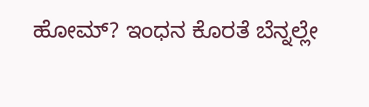ಹೋಮ್? ಇಂಧನ ಕೊರತೆ ಬೆನ್ನಲ್ಲೇ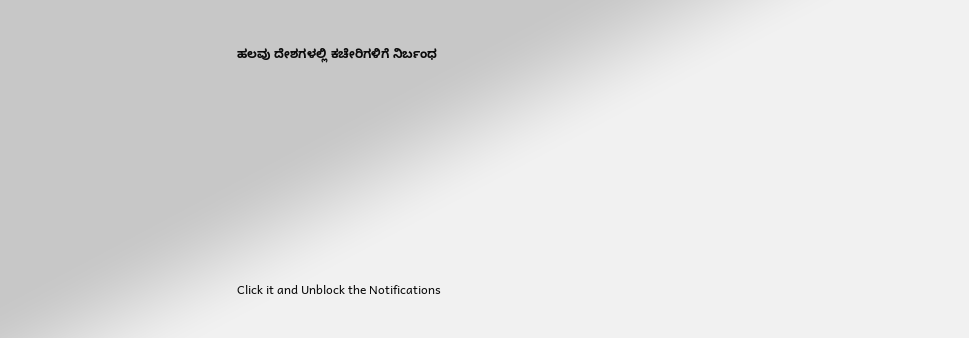ಹಲವು ದೇಶಗಳಲ್ಲಿ ಕಚೇರಿಗಳಿಗೆ ನಿರ್ಬಂಧ












Click it and Unblock the Notifications